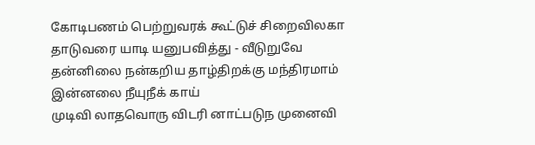கோடிபணம் பெற்றுவரக் கூட்டுச் சிறைவிலகா
தாடுவரை யாடி யனுபவித்து - வீடுறுவே
தன்னிலை நன்கறிய தாழ்திறக்கு மந்திரமாம்
இன்னலை நீயுநீக் காய்
முடிவி லாதவொரு விடரி னாட்படுந முனைவி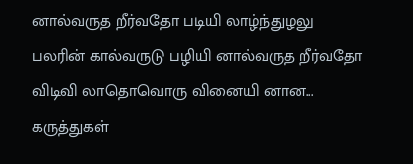னால்வருத றீர்வதோ படியி லாழ்ந்துழலு பலரின் கால்வருடு பழியி னால்வருத றீர்வதோ விடிவி லாதொவொரு வினையி னான...
கருத்துகள்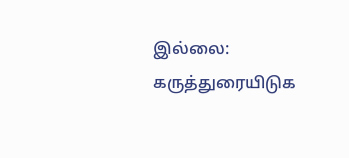இல்லை:
கருத்துரையிடுக